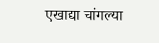एखाद्या चांगल्या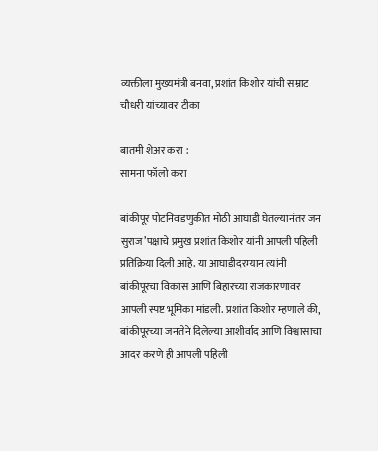व्यक्तीला मुख्यमंत्री बनवा, प्रशांत किशोर यांची सम्राट चौधरी यांच्यावर टीका

बातमी शेअर करा :
सामना फॉलो करा

बांकीपूर पोटनिवडणुकीत मोठी आघाडी घेतल्यानंतर जन सुराज’पक्षाचे प्रमुख प्रशांत किशोर यांनी आपली पहिली प्रतिक्रिया दिली आहे. या आघाडीदरम्यान त्यांनी बांकीपूरचा विकास आणि बिहारच्या राजकारणावर आपली स्पष्ट भूमिका मांडली. प्रशांत किशोर म्हणाले की, बांकीपूरच्या जनतेने दिलेल्या आशीर्वाद आणि विश्वासाचा आदर करणे ही आपली पहिली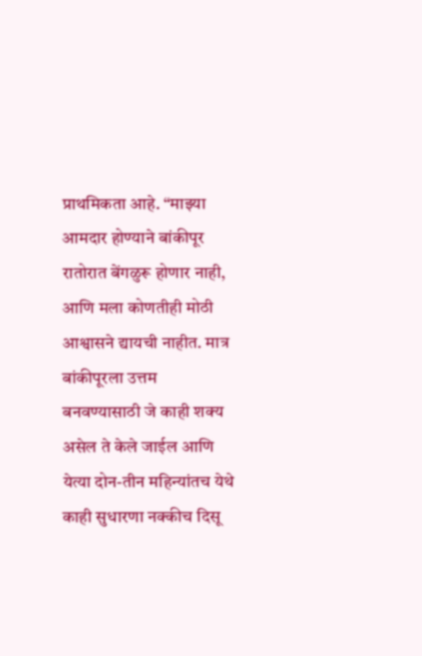प्राथमिकता आहे. “माझ्या आमदार होण्याने बांकीपूर रातोरात बेंगळुरू होणार नाही, आणि मला कोणतीही मोठी आश्वासने द्यायची नाहीत. मात्र बांकीपूरला उत्तम बनवण्यासाठी जे काही शक्य असेल ते केले जाईल आणि येत्या दोन-तीन महिन्यांतच येथे काही सुधारणा नक्कीच दिसू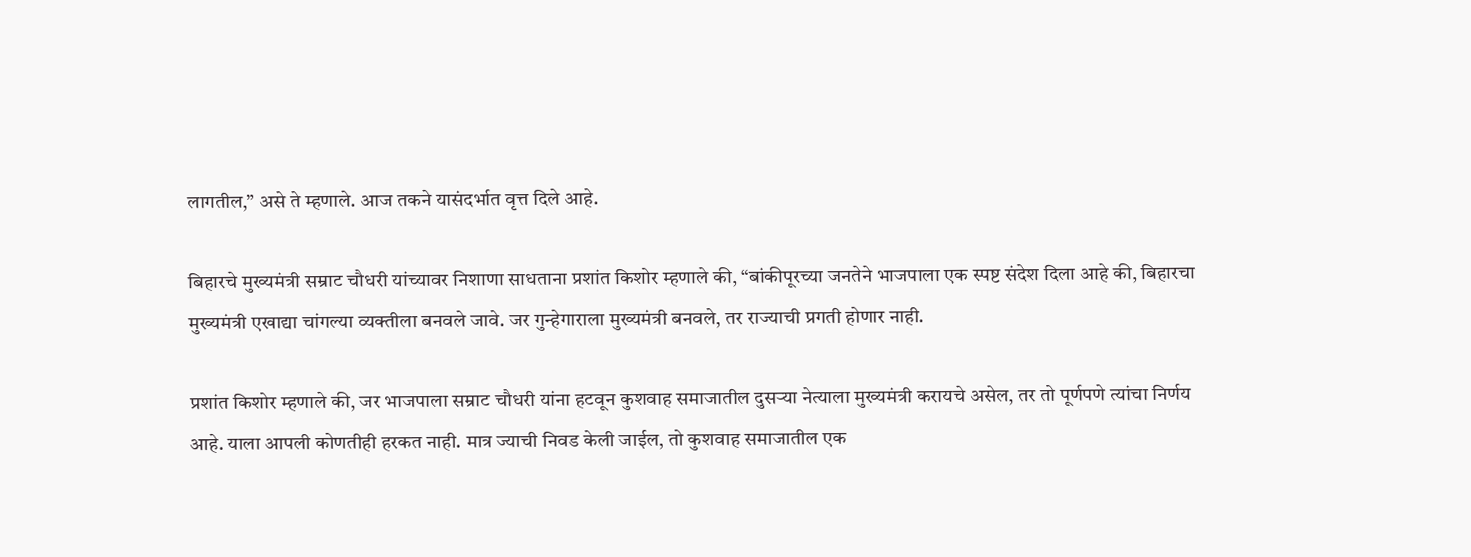लागतील,” असे ते म्हणाले. आज तकने यासंदर्भात वृत्त दिले आहे.

बिहारचे मुख्यमंत्री सम्राट चौधरी यांच्यावर निशाणा साधताना प्रशांत किशोर म्हणाले की, “बांकीपूरच्या जनतेने भाजपाला एक स्पष्ट संदेश दिला आहे की, बिहारचा मुख्यमंत्री एखाद्या चांगल्या व्यक्तीला बनवले जावे. जर गुन्हेगाराला मुख्यमंत्री बनवले, तर राज्याची प्रगती होणार नाही.

प्रशांत किशोर म्हणाले की, जर भाजपाला सम्राट चौधरी यांना हटवून कुशवाह समाजातील दुसऱ्या नेत्याला मुख्यमंत्री करायचे असेल, तर तो पूर्णपणे त्यांचा निर्णय आहे. याला आपली कोणतीही हरकत नाही. मात्र ज्याची निवड केली जाईल, तो कुशवाह समाजातील एक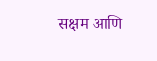सक्षम आणि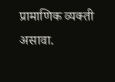प्रामाणिक व्यक्ती असावा.